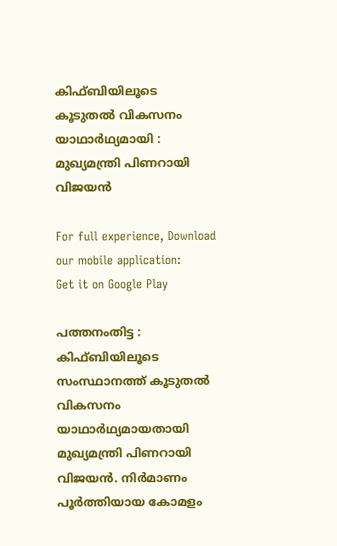കിഫ്ബിയിലൂടെ കൂടുതല്‍ വികസനം യാഥാര്‍ഥ്യമായി : മുഖ്യമന്ത്രി പിണറായി വിജയന്‍

For full experience, Download our mobile application:
Get it on Google Play

പത്തനംതിട്ട : കിഫ്ബിയിലൂടെ സംസ്ഥാനത്ത് കൂടുതല്‍ വികസനം യാഥാര്‍ഥ്യമായതായി മുഖ്യമന്ത്രി പിണറായി വിജയന്‍. നിര്‍മാണം പൂര്‍ത്തിയായ കോമളം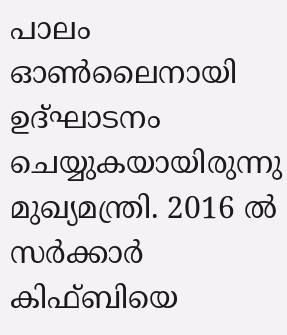പാലം ഓണ്‍ലൈനായി ഉദ്ഘാടനം ചെയ്യുകയായിരുന്നു മുഖ്യമന്ത്രി. 2016 ല്‍ സര്‍ക്കാര്‍ കിഫ്ബിയെ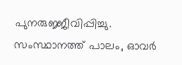പുനരുജ്ജീവിപ്പിച്ചു. സംസ്ഥാനത്ത് പാലം, ഓവര്‍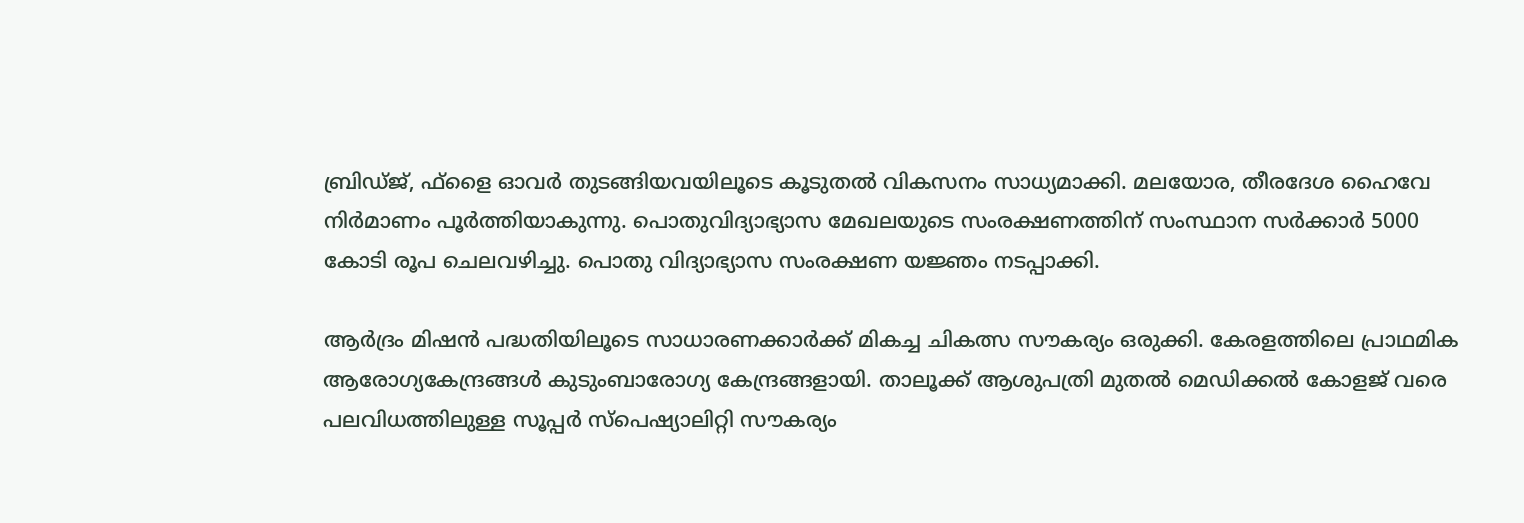ബ്രിഡ്ജ്, ഫ്‌ളൈ ഓവര്‍ തുടങ്ങിയവയിലൂടെ കൂടുതല്‍ വികസനം സാധ്യമാക്കി. മലയോര, തീരദേശ ഹൈവേ നിര്‍മാണം പൂര്‍ത്തിയാകുന്നു. പൊതുവിദ്യാഭ്യാസ മേഖലയുടെ സംരക്ഷണത്തിന് സംസ്ഥാന സര്‍ക്കാര്‍ 5000 കോടി രൂപ ചെലവഴിച്ചു. പൊതു വിദ്യാഭ്യാസ സംരക്ഷണ യജ്ഞം നടപ്പാക്കി.

ആര്‍ദ്രം മിഷന്‍ പദ്ധതിയിലൂടെ സാധാരണക്കാര്‍ക്ക് മികച്ച ചികത്സ സൗകര്യം ഒരുക്കി. കേരളത്തിലെ പ്രാഥമിക ആരോഗ്യകേന്ദ്രങ്ങള്‍ കുടുംബാരോഗ്യ കേന്ദ്രങ്ങളായി. താലൂക്ക് ആശുപത്രി മുതല്‍ മെഡിക്കല്‍ കോളജ് വരെ പലവിധത്തിലുള്ള സൂപ്പര്‍ സ്‌പെഷ്യാലിറ്റി സൗകര്യം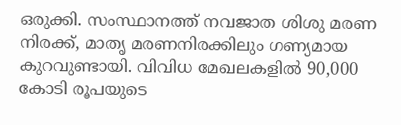ഒരുക്കി. സംസ്ഥാനത്ത് നവജാത ശിശു മരണ നിരക്ക്, മാതൃ മരണനിരക്കിലും ഗണ്യമായ കുറവുണ്ടായി. വിവിധ മേഖലകളില്‍ 90,000 കോടി രൂപയുടെ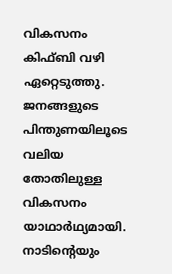വികസനം കിഫ്ബി വഴി ഏറ്റെടുത്തു. ജനങ്ങളുടെ പിന്തുണയിലൂടെ വലിയ തോതിലുള്ള വികസനം യാഥാര്‍ഥ്യമായി. നാടിന്റെയും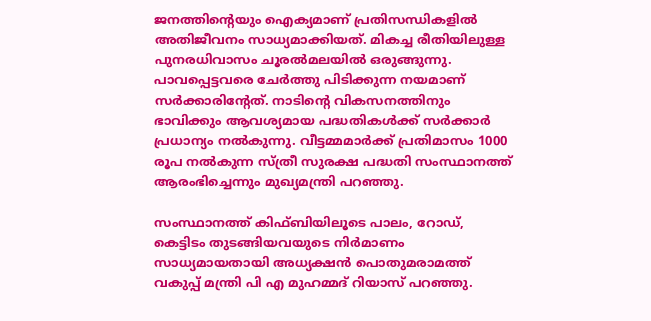ജനത്തിന്റെയും ഐക്യമാണ് പ്രതിസന്ധികളില്‍ അതിജീവനം സാധ്യമാക്കിയത്. മികച്ച രീതിയിലുള്ള പുനരധിവാസം ചൂരല്‍മലയില്‍ ഒരുങ്ങുന്നു. പാവപ്പെട്ടവരെ ചേര്‍ത്തു പിടിക്കുന്ന നയമാണ് സര്‍ക്കാരിന്റേത്. നാടിന്റെ വികസനത്തിനും ഭാവിക്കും ആവശ്യമായ പദ്ധതികള്‍ക്ക് സര്‍ക്കാര്‍ പ്രധാന്യം നല്‍കുന്നു. വീട്ടമ്മമാര്‍ക്ക് പ്രതിമാസം 1000 രൂപ നല്‍കുന്ന സ്ത്രീ സുരക്ഷ പദ്ധതി സംസ്ഥാനത്ത് ആരംഭിച്ചെന്നും മുഖ്യമന്ത്രി പറഞ്ഞു.

സംസ്ഥാനത്ത് കിഫ്ബിയിലൂടെ പാലം, റോഡ്, കെട്ടിടം തുടങ്ങിയവയുടെ നിര്‍മാണം സാധ്യമായതായി അധ്യക്ഷന്‍ പൊതുമരാമത്ത് വകുപ്പ് മന്ത്രി പി എ മുഹമ്മദ് റിയാസ് പറഞ്ഞു.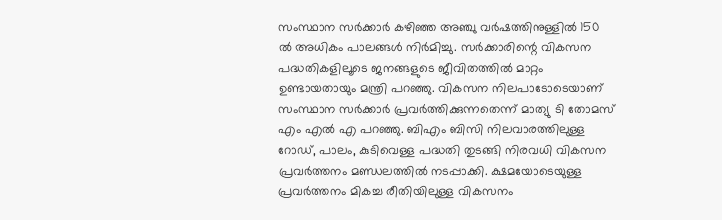സംസ്ഥാന സര്‍ക്കാര്‍ കഴിഞ്ഞ അഞ്ചു വര്‍ഷത്തിനുള്ളില്‍ 150 ല്‍ അധികം പാലങ്ങള്‍ നിര്‍മിച്ചു. സര്‍ക്കാരിന്റെ വികസന പദ്ധതികളിലൂടെ ജനങ്ങളുടെ ജീവിതത്തില്‍ മാറ്റം ഉണ്ടായതായും മന്ത്രി പറഞ്ഞു. വികസന നിലപാടോടെയാണ് സംസ്ഥാന സര്‍ക്കാര്‍ പ്രവര്‍ത്തിക്കുന്നതെന്ന് മാത്യു ടി തോമസ് എം എല്‍ എ പറഞ്ഞു. ബിഎം ബിസി നിലവാരത്തിലുള്ള റോഡ്, പാലം, കുടിവെള്ള പദ്ധതി തുടങ്ങി നിരവധി വികസന പ്രവര്‍ത്തനം മണ്ഡലത്തില്‍ നടപ്പാക്കി. ക്ഷമയോടെയുള്ള പ്രവര്‍ത്തനം മികച്ച രീതിയിലുള്ള വികസനം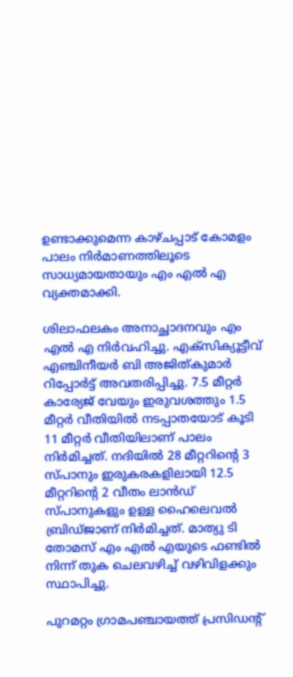ഉണ്ടാക്കുമെന്ന കാഴ്ചപ്പാട് കോമളം പാലം നിര്‍മാണത്തിലൂടെ സാധ്യമായതായും എം എല്‍ എ വ്യക്തമാക്കി.

ശിലാഫലകം അനാച്ഛാദനവും എം എല്‍ എ നിര്‍വഹിച്ചു. എക്‌സിക്യൂട്ടീവ് എഞ്ചിനീയര്‍ ബി അജിത്കുമാര്‍ റിപ്പോര്‍ട്ട് അവതരിപ്പിച്ചു. 7.5 മീറ്റര്‍ കാര്യേജ് വേയും ഇരുവശത്തും 1.5 മീറ്റര്‍ വീതിയില്‍ നടപ്പാതയോട് കൂടി 11 മീറ്റര്‍ വീതിയിലാണ് പാലം നിര്‍മിച്ചത്. നദിയില്‍ 28 മീറ്ററിന്റെ 3 സ്പാനും ഇരുകരകളിലായി 12.5 മീറ്ററിന്റെ 2 വീതം ലാന്‍ഡ് സ്പാനുകളും ഉള്ള ഹൈലെവല്‍ ബ്രിഡ്ജാണ് നിര്‍മിച്ചത്. മാത്യു ടി തോമസ് എം എല്‍ എയുടെ ഫണ്ടില്‍ നിന്ന് തുക ചെലവഴിച്ച് വഴിവിളക്കും സ്ഥാപിച്ചു.

പുറമറ്റം ഗ്രാമപഞ്ചായത്ത് പ്രസിഡന്റ്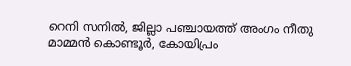റെനി സനില്‍, ജില്ലാ പഞ്ചായത്ത് അംഗം നീതു മാമ്മന്‍ കൊണ്ടൂര്‍, കോയിപ്രം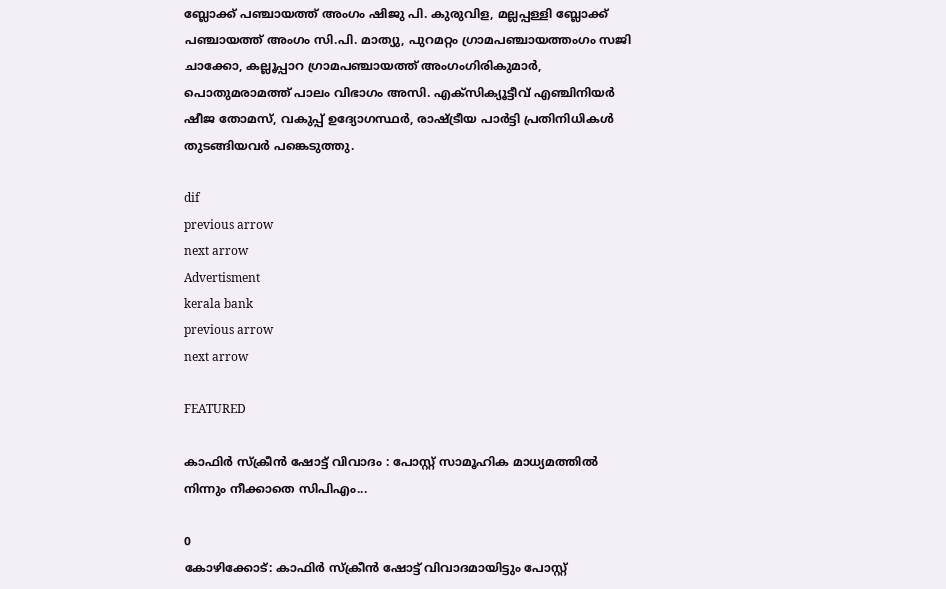ബ്ലോക്ക് പഞ്ചായത്ത് അംഗം ഷിജു പി. കുരുവിള, മല്ലപ്പള്ളി ബ്ലോക്ക് പഞ്ചായത്ത് അംഗം സി.പി. മാത്യു, പുറമറ്റം ഗ്രാമപഞ്ചായത്തംഗം സജി ചാക്കോ, കല്ലൂപ്പാറ ഗ്രാമപഞ്ചായത്ത് അംഗംഗിരികുമാര്‍, പൊതുമരാമത്ത് പാലം വിഭാഗം അസി. എക്സിക്യൂട്ടീവ് എഞ്ചിനിയര്‍ ഷീജ തോമസ്, വകുപ്പ് ഉദ്യോഗസ്ഥര്‍, രാഷ്ട്രീയ പാര്‍ട്ടി പ്രതിനിധികള്‍ തുടങ്ങിയവര്‍ പങ്കെടുത്തു.

dif
previous arrow
next arrow
Advertisment
kerala bank
previous arrow
next arrow

FEATURED

കാഫിർ സ്ക്രീൻ ഷോട്ട് വിവാദം : പോസ്റ്റ്‌ സാമൂഹിക മാധ്യമത്തിൽ നിന്നും നീക്കാതെ സിപിഎം...

0
കോഴിക്കോട്: കാഫിർ സ്ക്രീൻ ഷോട്ട് വിവാദമായിട്ടും പോസ്റ്റ്‌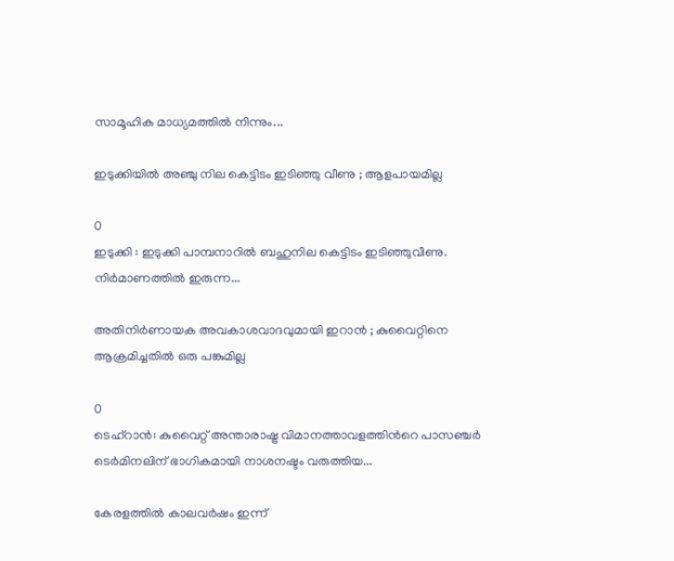സാമൂഹിക മാധ്യമത്തിൽ നിന്നും...

ഇടുക്കിയിൽ അഞ്ചു നില കെട്ടിടം ഇടിഞ്ഞു വീണു ; ആളപായമില്ല

0
ഇടുക്കി : ഇടുക്കി പാമ്പനാറിൽ ബഹുനില കെട്ടിടം ഇടിഞ്ഞുവീണു. നിർമാണത്തിൽ ഇരുന്ന...

അതിനിർണായക അവകാശവാദവുമായി ഇറാൻ ; കുവൈറ്റിനെ ആക്രമിച്ചതിൽ ഒരു പങ്കുമില്ല

0
ടെഹ്റാൻ: കുവൈറ്റ് അന്താരാഷ്ട്ര വിമാനത്താവളത്തിന്‍റെ പാസഞ്ചർ ടെർമിനലിന് ഭാഗികമായി നാശനഷ്ടം വരുത്തിയ...

കേരളത്തിൽ കാലവർഷം ഇന്ന്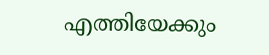എത്തിയേക്കും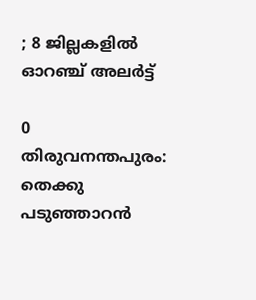; 8 ജില്ലകളിൽ ഓറഞ്ച് അലർട്ട്

0
തിരുവനന്തപുരം: തെക്കു പടുഞ്ഞാറൻ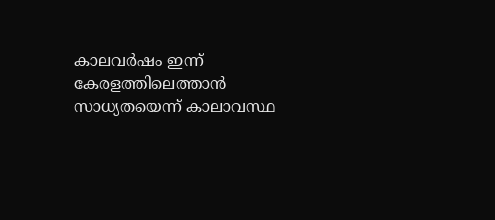കാലവർഷം ഇന്ന് കേരളത്തിലെത്താൻ സാധ്യതയെന്ന് കാലാവസ്ഥ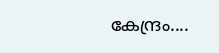കേന്ദ്രം....